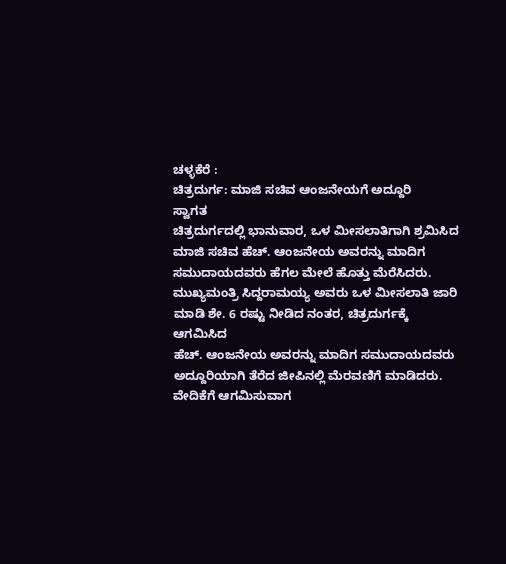ಚಳ್ಳಕೆರೆ :
ಚಿತ್ರದುರ್ಗ: ಮಾಜಿ ಸಚಿವ ಆಂಜನೇಯಗೆ ಅದ್ದೂರಿ
ಸ್ವಾಗತ
ಚಿತ್ರದುರ್ಗದಲ್ಲಿ ಭಾನುವಾರ, ಒಳ ಮೀಸಲಾತಿಗಾಗಿ ಶ್ರಮಿಸಿದ
ಮಾಜಿ ಸಚಿವ ಹೆಚ್. ಆಂಜನೇಯ ಅವರನ್ನು ಮಾದಿಗ
ಸಮುದಾಯದವರು ಹೆಗಲ ಮೇಲೆ ಹೊತ್ತು ಮೆರೆಸಿದರು.
ಮುಖ್ಯಮಂತ್ರಿ ಸಿದ್ದರಾಮಯ್ಯ ಅವರು ಒಳ ಮೀಸಲಾತಿ ಜಾರಿ
ಮಾಡಿ ಶೇ. 6 ರಷ್ಟು ನೀಡಿದ ನಂತರ, ಚಿತ್ರದುರ್ಗಕ್ಕೆ ಆಗಮಿಸಿದ
ಹೆಚ್. ಆಂಜನೇಯ ಅವರನ್ನು ಮಾದಿಗ ಸಮುದಾಯದವರು
ಅದ್ದೂರಿಯಾಗಿ ತೆರೆದ ಜೀಪಿನಲ್ಲಿ ಮೆರವಣಿಗೆ ಮಾಡಿದರು.
ವೇದಿಕೆಗೆ ಆಗಮಿಸುವಾಗ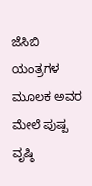ಜೆಸಿಬಿ ಯಂತ್ರಗಳ ಮೂಲಕ ಅವರ
ಮೇಲೆ ಪುಷ್ಪ ವೃಷ್ಠಿ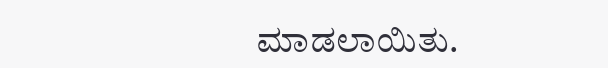ಮಾಡಲಾಯಿತು.